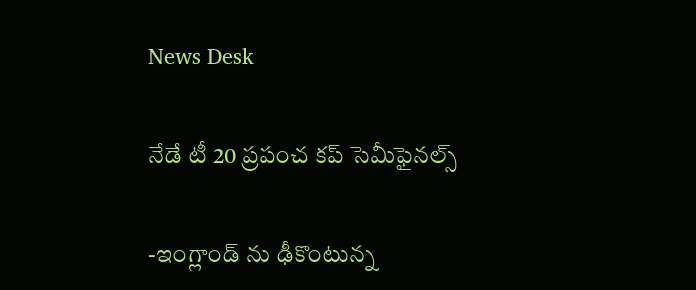News Desk

నేడే టీ 20 ప్రపంచ కప్ సెమీఫైనల్స్

-ఇంగ్లాండ్ ను ఢీకొంటున్న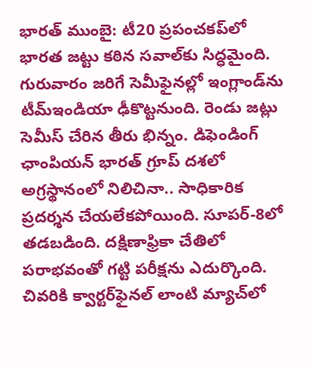భారత్ ముంబై: టీ20 ప్రపంచకప్‌లో భారత జట్టు కఠిన సవాల్‌కు సిద్ధమైంది. గురువారం జరిగే సెమీఫైనల్లో ఇంగ్లాండ్‌ను టీమ్‌ఇండియా ఢీకొట్టనుంది. రెండు జట్లు సెమీస్‌ చేరిన తీరు భిన్నం. డిఫెండింగ్‌ ఛాంపియన్‌ భారత్‌ గ్రూప్‌ దశలో అగ్రస్థానంలో నిలిచినా.. సాధికారిక ప్రదర్శన చేయలేకపోయింది. సూపర్‌-8లో తడబడింది. దక్షిణాఫ్రికా చేతిలో పరాభవంతో గట్టి పరీక్షను ఎదుర్కొంది. చివరికి క్వార్టర్‌ఫైనల్‌ లాంటి మ్యాచ్‌లో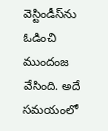వెస్టిండీస్‌ను ఓడించి ముందంజ వేసింది. అదే సమయంలో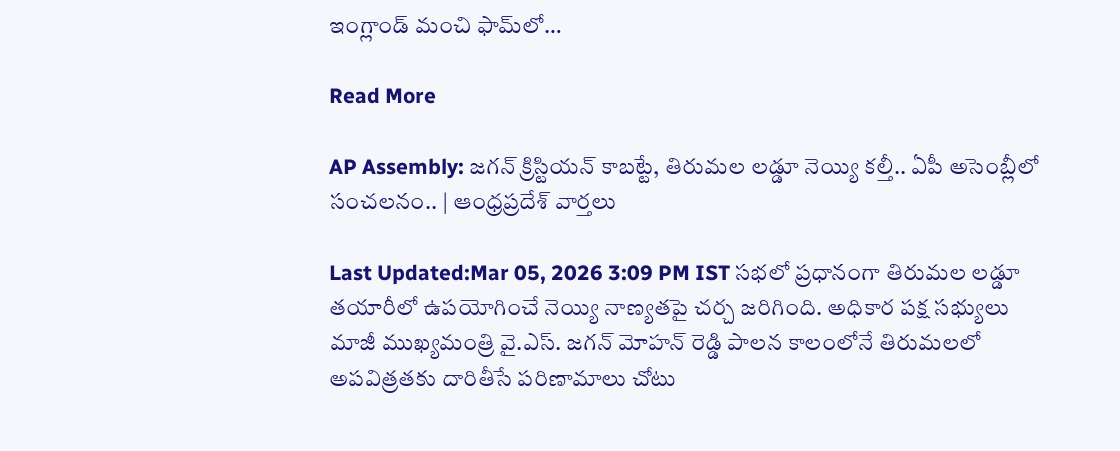ఇంగ్లాండ్‌ మంచి ఫామ్‌లో…

Read More

AP Assembly: జగన్ క్రిస్టియన్ కాబట్టే, తిరుమల లడ్డూ నెయ్యి కల్తీ.. ఏపీ అసెంబ్లీలో సంచలనం.. | ఆంధ్రప్రదేశ్ వార్తలు

Last Updated:Mar 05, 2026 3:09 PM IST సభలో ప్రధానంగా తిరుమల లడ్డూ తయారీలో ఉపయోగించే నెయ్యి నాణ్యతపై చర్చ జరిగింది. అధికార పక్ష సభ్యులు మాజీ ముఖ్యమంత్రి వై.ఎస్. జగన్ మోహన్ రెడ్డి పాలన కాలంలోనే తిరుమలలో అపవిత్రతకు దారితీసే పరిణామాలు చోటు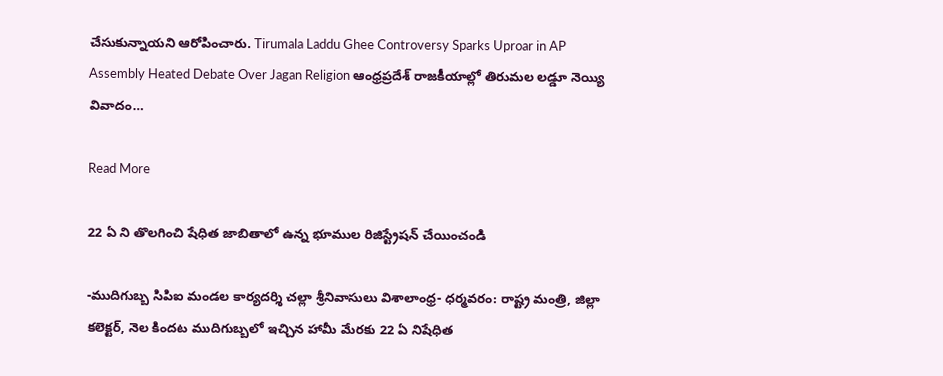చేసుకున్నాయని ఆరోపించారు. Tirumala Laddu Ghee Controversy Sparks Uproar in AP Assembly Heated Debate Over Jagan Religion ఆంధ్రప్రదేశ్ రాజకీయాల్లో తిరుమల లడ్డూ నెయ్యి వివాదం…

Read More

22 ఏ ని తొలగించి షేధిత జాబితాలో ఉన్న భూముల రిజిస్ట్రేషన్ చేయించండి

-ముదిగుబ్బ సిపిఐ మండల కార్యదర్శి చల్లా శ్రీనివాసులు విశాలాంధ్ర- ధర్మవరం: రాష్ట్ర మంత్రి, జిల్లా కలెక్టర్, నెల కిందట ముదిగుబ్బలో ఇచ్చిన హామీ మేరకు 22 ఏ నిషేధిత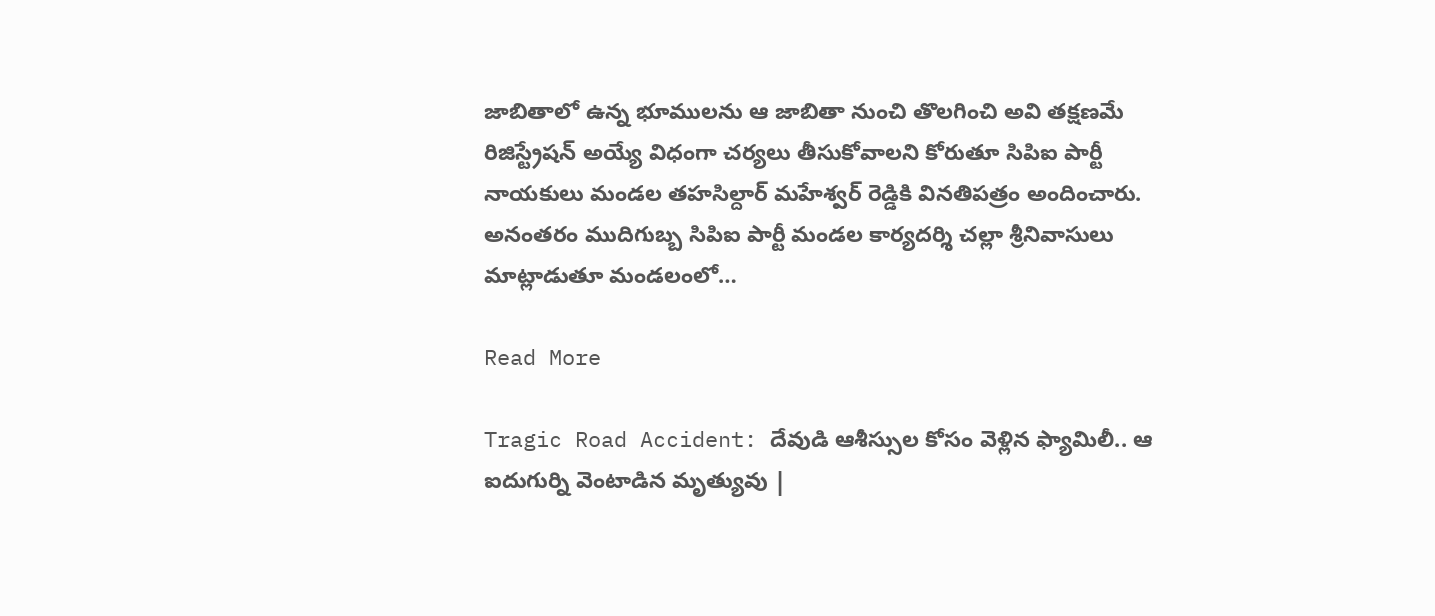జాబితాలో ఉన్న భూములను ఆ జాబితా నుంచి తొలగించి అవి తక్షణమే రిజిస్ట్రేషన్ అయ్యే విధంగా చర్యలు తీసుకోవాలని కోరుతూ సిపిఐ పార్టీ నాయకులు మండల తహసిల్దార్ మహేశ్వర్ రెడ్డికి వినతిపత్రం అందించారు. అనంతరం ముదిగుబ్బ సిపిఐ పార్టీ మండల కార్యదర్శి చల్లా శ్రీనివాసులు మాట్లాడుతూ మండలంలో…

Read More

Tragic Road Accident: దేవుడి ఆశీస్సుల కోసం వెళ్లిన ఫ్యామిలీ.. ఆ ఐదుగుర్ని వెంటాడిన మృత్యువు |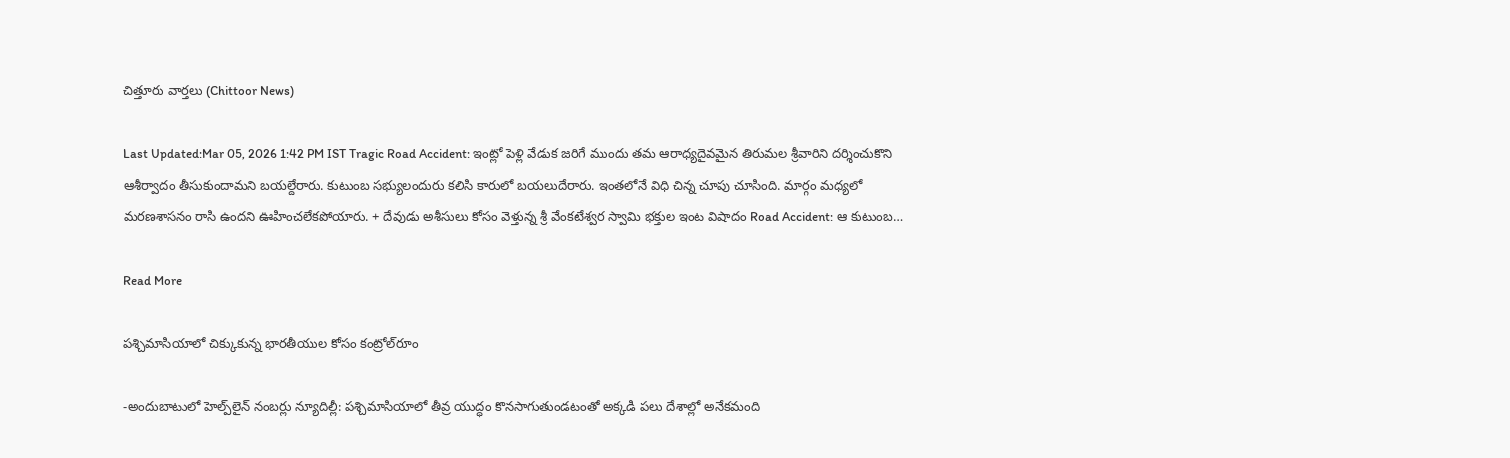చిత్తూరు వార్తలు (Chittoor News)

Last Updated:Mar 05, 2026 1:42 PM IST Tragic Road Accident: ఇంట్లో పెళ్లి వేడుక జరిగే ముందు తమ ఆరాధ్యదైవమైన తిరుమల శ్రీవారిని దర్శించుకొని ఆశీర్వాదం తీసుకుందామని బయల్దేరారు. కుటుంబ సభ్యులందురు కలిసి కారులో బయలుదేరారు. ఇంతలోనే విధి చిన్న చూపు చూసింది. మార్గం మధ్యలో మరణశాసనం రాసి ఉందని ఊహించలేకపోయారు. + దేవుడు అశీసులు కోసం వెళ్తున్న శ్రీ వేంకటేశ్వర స్వామి భక్తుల ఇంట విషాదం Road Accident: ఆ కుటుంబ…

Read More

పశ్చిమాసియాలో చిక్కుకున్న భారతీయుల కోసం కంట్రోల్‌రూం

-అందుబాటులో హెల్ప్‌లైన్‌ నంబర్లు న్యూదిల్లీ: పశ్చిమాసియాలో తీవ్ర యుద్ధం కొనసాగుతుండటంతో అక్కడి పలు దేశాల్లో అనేకమంది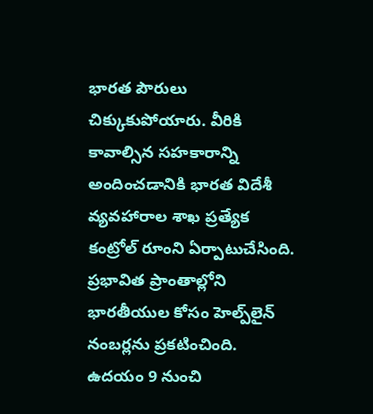భారత పౌరులు చిక్కుకుపోయారు. వీరికి కావాల్సిన సహకారాన్ని అందించడానికి భారత విదేశీ వ్యవహారాల శాఖ ప్రత్యేక కంట్రోల్‌ రూంని ఏర్పాటుచేసింది. ప్రభావిత ప్రాంతాల్లోని భారతీయుల కోసం హెల్ప్‌లైన్‌ నంబర్లను ప్రకటించింది. ఉదయం 9 నుంచి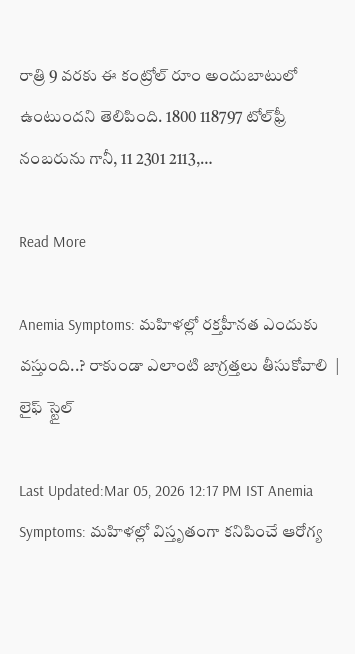రాత్రి 9 వరకు ఈ కంట్రోల్‌ రూం అందుబాటులో ఉంటుందని తెలిపింది. 1800 118797 టోల్‌ఫ్రీ నంబరును గానీ, 11 2301 2113,…

Read More

Anemia Symptoms: మహిళల్లో రక్తహీనత ఎందుకు వస్తుంది..? రాకుండా ఎలాంటి జాగ్రత్తలు తీసుకోవాలి  | లైఫ్ స్టైల్

Last Updated:Mar 05, 2026 12:17 PM IST Anemia Symptoms: మహిళల్లో విస్తృతంగా కనిపించే ఆరోగ్య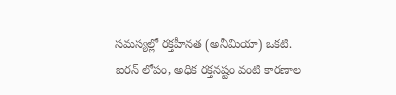సమస్యల్లో రక్తహీనత (అనీమియా) ఒకటి. ఐరన్ లోపం, అధిక రక్తనష్టం వంటి కారణాల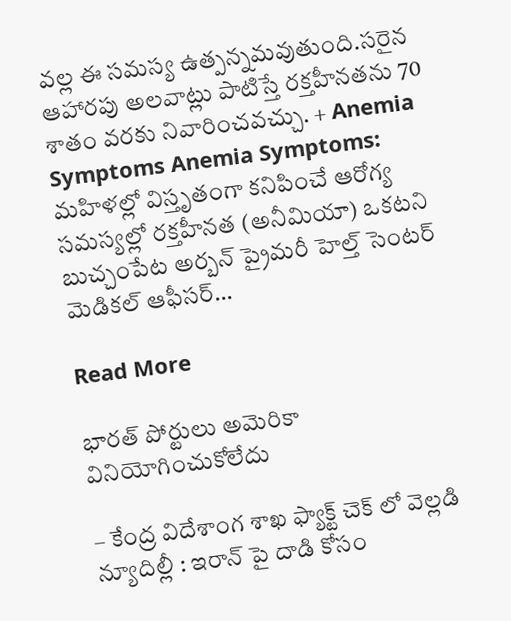వల్ల ఈ సమస్య ఉత్పన్నమవుతుంది.సరైన ఆహారపు అలవాట్లు పాటిస్తే రక్తహీనతను 70 శాతం వరకు నివారించవచ్చు. + Anemia Symptoms Anemia Symptoms: మహిళల్లో విస్తృతంగా కనిపించే ఆరోగ్య సమస్యల్లో రక్తహీనత (అనీమియా) ఒకటని బుచ్చంపేట అర్బన్ ప్రైమరీ హెల్త్ సెంటర్ మెడికల్ ఆఫీసర్…

Read More

భారత్ పోర్టులు అమెరికా వినియోగించుకోలేదు

– కేంద్ర విదేశాంగ శాఖ ఫ్యాక్ట్ చెక్ లో వెల్లడి న్యూదిల్లీ : ఇరాన్ పై దాడి కోసం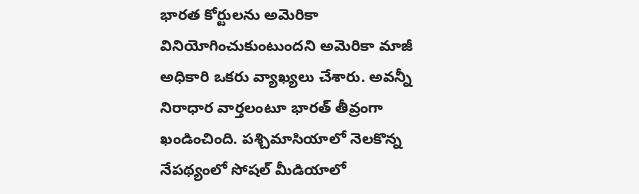భారత కోర్టులను అమెరికా వినియోగించుకుంటుందని అమెరికా మాజీ అధికారి ఒకరు వ్యాఖ్యలు చేశారు. అవన్నీ నిరాధార వార్తలంటూ భారత్ తీవ్రంగా ఖండించింది. పశ్చిమాసియాలో నెలకొన్న నేపథ్యంలో సోషల్ మీడియాలో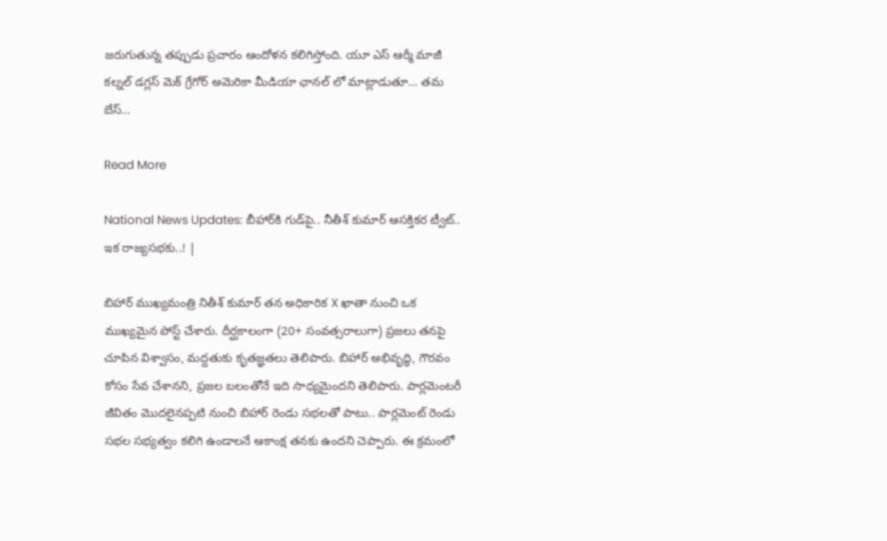జరుగుతున్న తప్పుడు ప్రచారం ఆందోళన కలిగిస్తోంది. యూ ఎస్ ఆర్మీ మాజీ కల్నల్ డగ్లస్ మెక్ గ్రేగోర్ అమెరికా మీడియా ఛానల్ లో మాట్లాడుతూ… తమ బేస్…

Read More

National News Updates: బీహార్‌కి గుడ్‌పై.. నీతీశ్ కుమార్ ఆసక్తికర ట్వీట్.. ఇక రాజ్యసభకు..! |

బిహార్ ముఖ్యమంత్రి నితీశ్ కుమార్ తన అధికారిక X ఖాతా నుంచి ఒక ముఖ్యమైన పోస్ట్ చేశారు. దీర్ఘకాలంగా (20+ సంవత్సరాలుగా) ప్రజలు తనపై చూపిన విశ్వాసం, మద్దతుకు కృతజ్ఞతలు తెలిపారు. బిహార్ అభివృద్ధి, గౌరవం కోసం సేవ చేశానని, ప్రజల బలంతోనే ఇది సాధ్యమైందని తెలిపారు. పార్లమెంటరీ జీవితం మొదలైనప్పటి నుంచి బిహార్ రెండు సభలతో పాటు.. పార్లమెంట్ రెండు సభల సభ్యత్వం కలిగి ఉండాలనే ఆకాంక్ష తనకు ఉందని చెప్పారు. ఈ క్రమంలో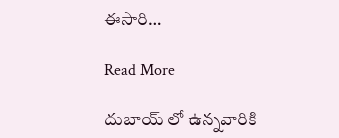ఈసారి…

Read More

దుబాయ్ లో ఉన్నవారికి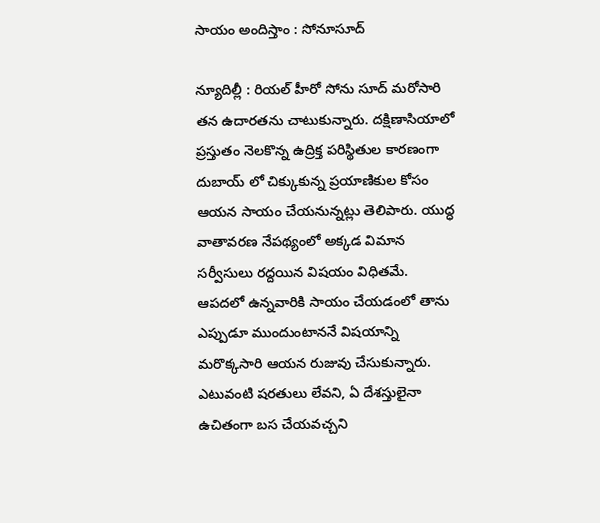సాయం అందిస్తాం : సోనూసూద్

న్యూదిల్లీ : రియల్ హీరో సోను సూద్ మరోసారి తన ఉదారతను చాటుకున్నారు. దక్షిణాసియాలో ప్రస్తుతం నెలకొన్న ఉద్రిక్త పరిస్థితుల కారణంగా దుబాయ్ లో చిక్కుకున్న ప్రయాణికుల కోసం ఆయన సాయం చేయనున్నట్లు తెలిపారు. యుద్ధ వాతావరణ నేపథ్యంలో అక్కడ విమాన సర్వీసులు రద్దయిన విషయం విధితమే. ఆపదలో ఉన్నవారికి సాయం చేయడంలో తాను ఎప్పుడూ ముందుంటాననే విషయాన్ని మరొక్కసారి ఆయన రుజువు చేసుకున్నారు. ఎటువంటి షరతులు లేవని, ఏ దేశస్తులైనా ఉచితంగా బస చేయవచ్చని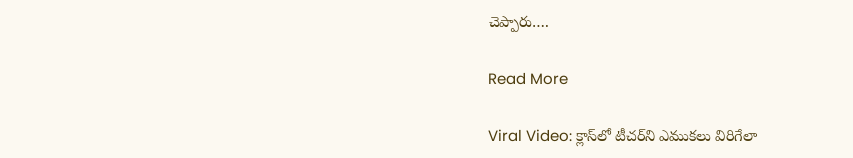చెప్పారు….

Read More

Viral Video: క్లాస్‌లో టీచర్‌ని ఎముకలు విరిగేలా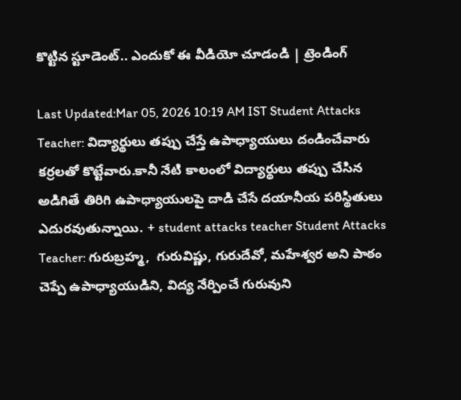కొట్టిన స్టూడెంట్.. ఎందుకో ఈ వీడియో చూడండి | ట్రెండింగ్

Last Updated:Mar 05, 2026 10:19 AM IST Student Attacks Teacher: విద్యార్థులు తప్పు చేస్తే ఉపాధ్యాయులు దండించేవారు కర్రలతో కొట్టేవారు.కానీ నేటి కాలంలో విద్యార్థులు తప్పు చేసిన అడిగితే తిరిగి ఉపాధ్యాయులపై దాడి చేసే దయానీయ పరిస్థితులు ఎదురవుతున్నాయి. + student attacks teacher Student Attacks Teacher: గురుబ్రహ్మ,  గురువిష్ణు, గురుదేవో, మహేశ్వర అని పాఠం చెప్పే ఉపాధ్యాయుడిని, విద్య నేర్పించే గురువుని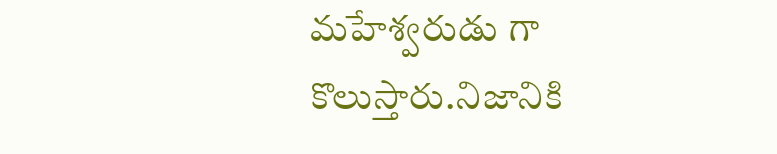మహేశ్వరుడు గా కొలుస్తారు.నిజానికి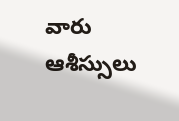వారు ఆశీస్సులు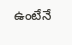ఉంటేనే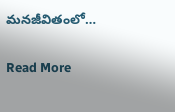మనజీవితంలో…

Read More